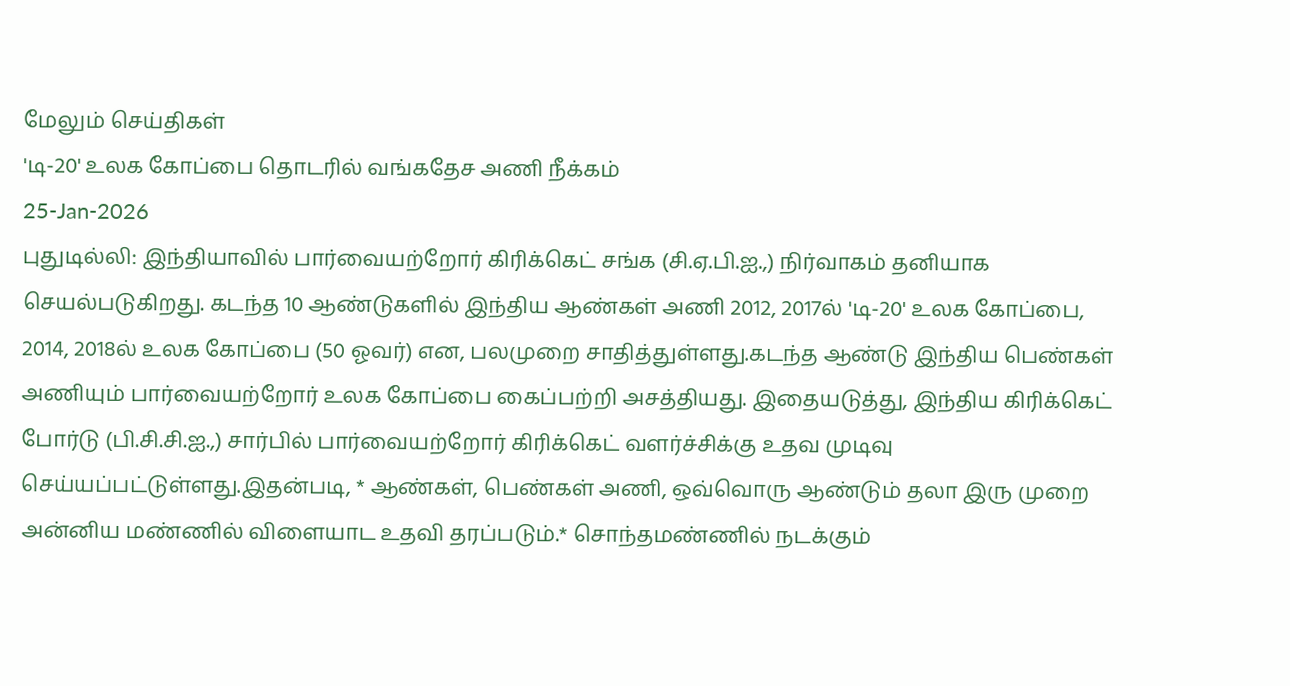மேலும் செய்திகள்
'டி-20' உலக கோப்பை தொடரில் வங்கதேச அணி நீக்கம்
25-Jan-2026
புதுடில்லி: இந்தியாவில் பார்வையற்றோர் கிரிக்கெட் சங்க (சி.ஏ.பி.ஐ.,) நிர்வாகம் தனியாக செயல்படுகிறது. கடந்த 10 ஆண்டுகளில் இந்திய ஆண்கள் அணி 2012, 2017ல் 'டி-20' உலக கோப்பை, 2014, 2018ல் உலக கோப்பை (50 ஓவர்) என, பலமுறை சாதித்துள்ளது.கடந்த ஆண்டு இந்திய பெண்கள் அணியும் பார்வையற்றோர் உலக கோப்பை கைப்பற்றி அசத்தியது. இதையடுத்து, இந்திய கிரிக்கெட் போர்டு (பி.சி.சி.ஐ.,) சார்பில் பார்வையற்றோர் கிரிக்கெட் வளர்ச்சிக்கு உதவ முடிவு செய்யப்பட்டுள்ளது.இதன்படி, * ஆண்கள், பெண்கள் அணி, ஒவ்வொரு ஆண்டும் தலா இரு முறை அன்னிய மண்ணில் விளையாட உதவி தரப்படும்.* சொந்தமண்ணில் நடக்கும்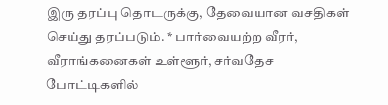இரு தரப்பு தொடருக்கு, தேவையான வசதிகள் செய்து தரப்படும். * பார்வையற்ற வீரர், வீராங்கனைகள் உள்ளூர், சர்வதேச போட்டிகளில்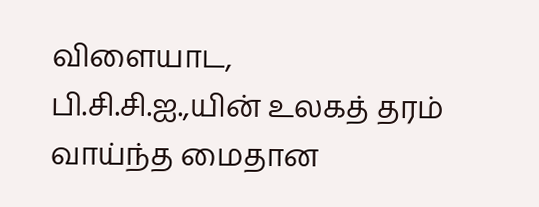விளையாட, பி.சி.சி.ஐ.,யின் உலகத் தரம் வாய்ந்த மைதான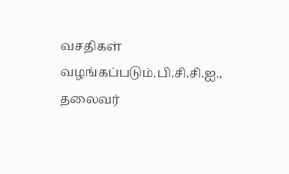வசதிகள் வழங்கப்படும்.பி.சி.சி.ஐ., தலைவர்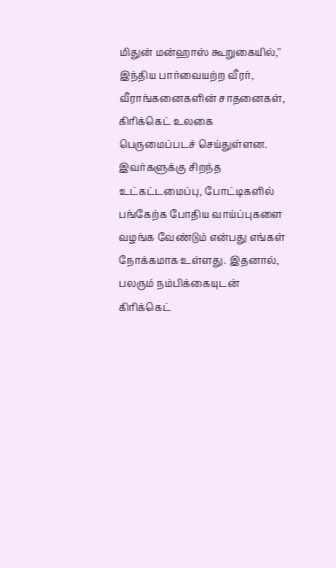மிதுன் மன்ஹாஸ் கூறுகையில்,'' இந்திய பார்வையற்ற வீரர், வீராங்கனைகளின் சாதனைகள், கிரிக்கெட் உலகை பெருமைப்படச் செய்துள்ளன. இவர்களுக்கு சிறந்த உட்கட்டமைப்பு, போட்டிகளில் பங்கேற்க போதிய வாய்ப்புகளை வழங்க வேண்டும் என்பது எங்கள் நோக்கமாக உள்ளது. இதனால், பலரும் நம்பிக்கையுடன் கிரிக்கெட்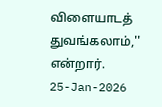விளையாடத் துவங்கலாம்,'' என்றார்.
25-Jan-2026